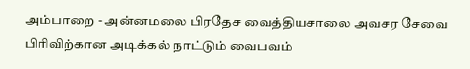அம்பாறை - அன்னமலை பிரதேச வைத்தியசாலை அவசர சேவை பிரிவிற்கான அடிக்கல் நாட்டும் வைபவம்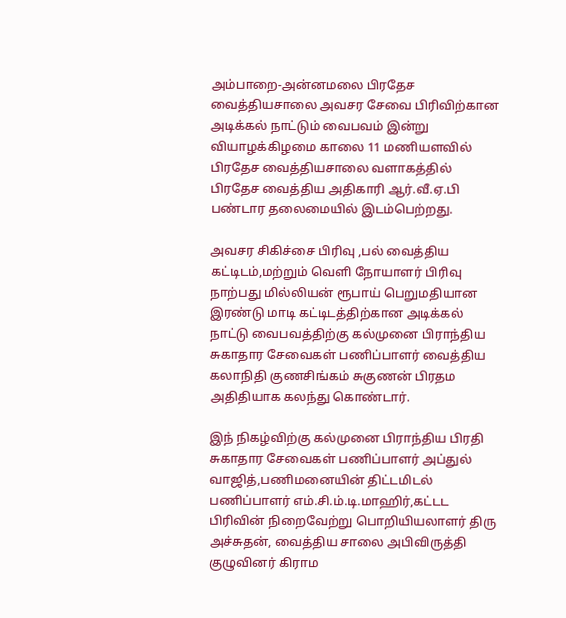அம்பாறை-அன்னமலை பிரதேச வைத்தியசாலை அவசர சேவை பிரிவிற்கான அடிக்கல் நாட்டும் வைபவம் இன்று வியாழக்கிழமை காலை 11 மணியளவில் பிரதேச வைத்தியசாலை வளாகத்தில் பிரதேச வைத்திய அதிகாரி ஆர்.வீ.ஏ.பி பண்டார தலைமையில் இடம்பெற்றது.

அவசர சிகிச்சை பிரிவு ,பல் வைத்திய கட்டிடம்,மற்றும் வெளி நோயாளர் பிரிவு நாற்பது மில்லியன் ரூபாய் பெறுமதியான இரண்டு மாடி கட்டிடத்திற்கான அடிக்கல் நாட்டு வைபவத்திற்கு கல்முனை பிராந்திய சுகாதார சேவைகள் பணிப்பாளர் வைத்திய கலாநிதி குணசிங்கம் சுகுணன் பிரதம அதிதியாக கலந்து கொண்டார்.

இந் நிகழ்விற்கு கல்முனை பிராந்திய பிரதி சுகாதார சேவைகள் பணிப்பாளர் அப்துல் வாஜித்,பணிமனையின் திட்டமிடல் பணிப்பாளர் எம்.சி.ம்.டி.மாஹிர்,கட்டட பிரிவின் நிறைவேற்று பொறியியலாளர் திரு அச்சுதன், வைத்திய சாலை அபிவிருத்தி குழுவினர் கிராம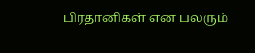பிரதானிகள் என பலரும்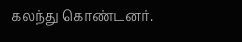கலந்து கொண்டனர்.